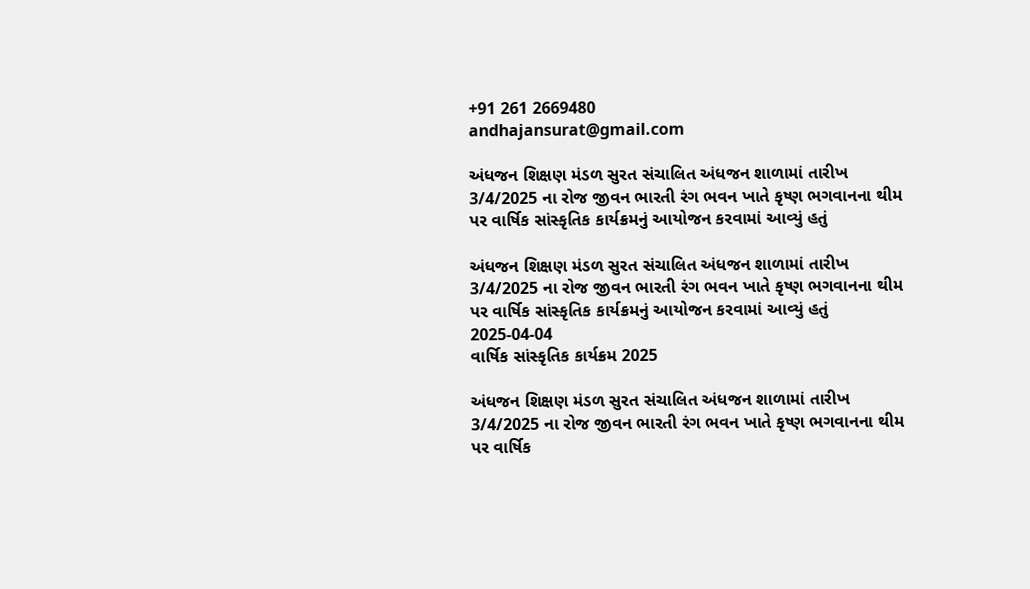+91 261 2669480
andhajansurat@gmail.com

અંધજન શિક્ષણ મંડળ સુરત સંચાલિત અંધજન શાળામાં તારીખ 3/4/2025 ના રોજ જીવન ભારતી રંગ ભવન ખાતે કૃષ્ણ ભગવાનના થીમ પર વાર્ષિક સાંસ્કૃતિક કાર્યક્રમનું આયોજન કરવામાં આવ્યું હતું

અંધજન શિક્ષણ મંડળ સુરત સંચાલિત અંધજન શાળામાં તારીખ 3/4/2025 ના રોજ જીવન ભારતી રંગ ભવન ખાતે કૃષ્ણ ભગવાનના થીમ પર વાર્ષિક સાંસ્કૃતિક કાર્યક્રમનું આયોજન કરવામાં આવ્યું હતું
2025-04-04
વાર્ષિક સાંસ્કૃતિક કાર્યક્રમ 2025

અંધજન શિક્ષણ મંડળ સુરત સંચાલિત અંધજન શાળામાં તારીખ 3/4/2025 ના રોજ જીવન ભારતી રંગ ભવન ખાતે કૃષ્ણ ભગવાનના થીમ પર વાર્ષિક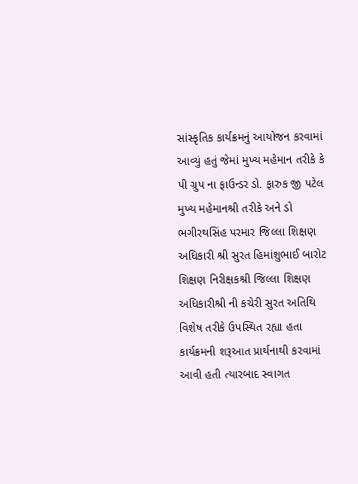સાંસ્કૃતિક કાર્યક્રમનું આયોજન કરવામાં આવ્યું હતું જેમાં મુખ્ય મહેમાન તરીકે કે પી ગ્રુપ ના ફાઉન્ડર ડો. ફારુક જી પટેલ મુખ્ય મહેમાનશ્રી તરીકે અને ડો ભગીરથસિંહ પરમાર જિલ્લા શિક્ષણ અધિકારી શ્રી સુરત હિમાંશુભાઈ બારોટ શિક્ષણ નિરીક્ષકશ્રી જિલ્લા શિક્ષણ અધિકારીશ્રી ની કચેરી સુરત અતિથિ વિશેષ તરીકે ઉપસ્થિત રહ્યા હતા કાર્યક્રમની શરૂઆત પ્રાર્થનાથી કરવામાં આવી હતી ત્યારબાદ સ્વાગત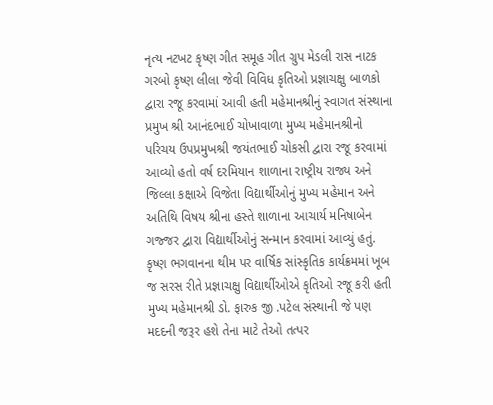નૃત્ય નટખટ કૃષ્ણ ગીત સમૂહ ગીત ગ્રુપ મેડલી રાસ નાટક ગરબો કૃષ્ણ લીલા જેવી વિવિધ કૃતિઓ પ્રજ્ઞાચક્ષુ બાળકો દ્વારા રજૂ કરવામાં આવી હતી મહેમાનશ્રીનું સ્વાગત સંસ્થાના પ્રમુખ શ્રી આનંદભાઈ ચોખાવાળા મુખ્ય મહેમાનશ્રીનો પરિચય ઉપપ્રમુખશ્રી જયંતભાઈ ચોકસી દ્વારા રજૂ કરવામાં આવ્યો હતો વર્ષ દરમિયાન શાળાના રાષ્ટ્રીય રાજ્ય અને જિલ્લા કક્ષાએ વિજેતા વિદ્યાર્થીઓનું મુખ્ય મહેમાન અને અતિથિ વિષય શ્રીના હસ્તે શાળાના આચાર્ય મનિષાબેન ગજ્જર દ્વારા વિદ્યાર્થીઓનું સન્માન કરવામાં આવ્યું હતું. કૃષ્ણ ભગવાનના થીમ પર વાર્ષિક સાંસ્કૃતિક કાર્યક્રમમાં ખૂબ જ સરસ રીતે પ્રજ્ઞાચક્ષુ વિદ્યાર્થીઓએ કૃતિઓ રજૂ કરી હતી મુખ્ય મહેમાનશ્રી ડો. ફારુક જી .પટેલ સંસ્થાની જે પણ મદદની જરૂર હશે તેના માટે તેઓ તત્પર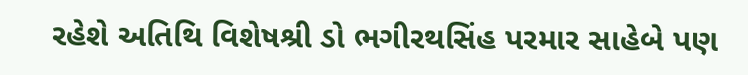રહેશે અતિથિ વિશેષશ્રી ડો ભગીરથસિંહ પરમાર સાહેબે પણ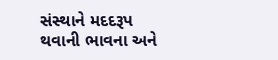સંસ્થાને મદદરૂપ થવાની ભાવના અને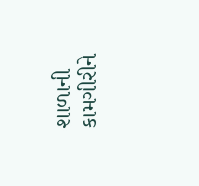શાળાની કામગીરીને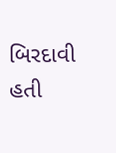બિરદાવી હતી